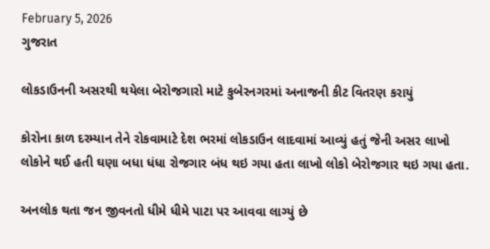February 5, 2026
ગુજરાત

લોકડાઉનની અસરથી થયેલા બેરોજગારો માટે કુબેરનગરમાં અનાજની કીટ વિતરણ કરાયું

કોરોના કાળ દરમ્યાન તેને રોકવામાટે દેશ ભરમાં લોકડાઉન લાદવામાં આવ્યું હતું જેની અસર લાખો લોકોને થઈ હતી ઘણા બધા ધંધા રોજગાર બંધ થઇ ગયા હતા લાખો લોકો બેરોજગાર થઇ ગયા હતા.

અનલોક થતા જન જીવનતો ધીમે ધીમે પાટા પર આવવા લાગ્યું છે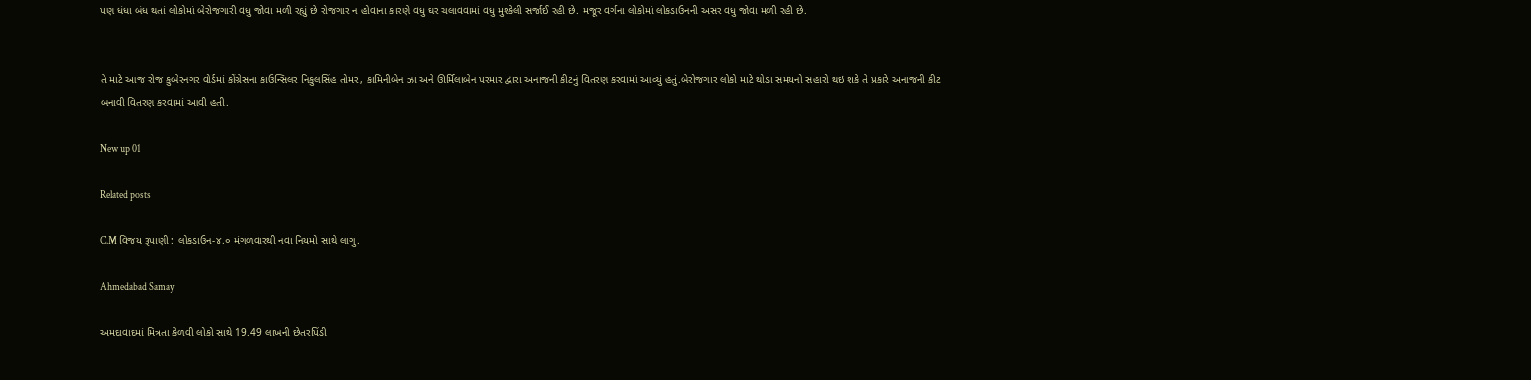પણ ધંધા બંધ થતાં લોકોમાં બેરોજગારી વધુ જોવા મળી રહ્યું છે રોજગાર ન હોવાના કારણે વધુ ઘર ચલાવવામાં વધુ મુશ્કેલી સર્જાઈ રહી છે. મજૂર વર્ગના લોકોમાં લોકડાઉનની અસર વધુ જોવા મળી રહી છે.


તે માટે આજ રોજ કુબેરનગર વોર્ડમાં કોંગ્રેસના કાઉન્સિલર નિકુલસિંહ તોમર, કામિનીબેન ઝા અને ઊર્મિલાબેન પરમાર દ્વારા અનાજની કીટનું વિતરણ કરવામાં આવ્યું હતું.બેરોજગાર લોકો માટે થોડા સમયનો સહારો થઇ શકે તે પ્રકારે અનાજની કીટ બનાવી વિતરણ કરવામાં આવી હતી.

New up 01

Related posts

C.M વિજય રૂપાણી : લોકડાઉન-૪.૦ મંગળવારથી નવા નિયમો સાથે લાગુ.

Ahmedabad Samay

અમદાવાદમાં મિત્રતા કેળવી લોકો સાથે 19.49 લાખની છેતરપિંડી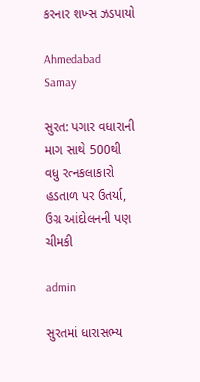કરનાર શખ્સ ઝડપાયો

Ahmedabad Samay

સુરત: પગાર વધારાની માગ સાથે 500થી વધુ રત્નકલાકારો હડતાળ પર ઉતર્યા, ઉગ્ર આંદોલનની પણ ચીમકી

admin

સુરતમાં ધારાસભ્ય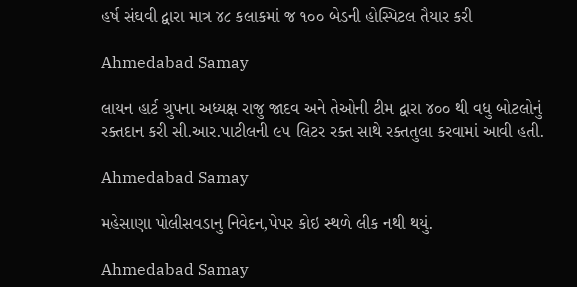હર્ષ સંઘવી દ્વારા માત્ર ૪૮ કલાકમાં જ ૧૦૦ બેડની હોસ્પિટલ તૈયાર કરી

Ahmedabad Samay

લાયન હાર્ટ ગ્રુપના અધ્યક્ષ રાજુ જાદવ અને તેઓની ટીમ દ્વારા ૪૦૦ થી વધુ બોટલોનું રક્તદાન કરી સી.આર.પાટીલની ૯૫ લિટર રક્ત સાથે રક્તતુલા કરવામાં આવી હતી.

Ahmedabad Samay

મહેસાણા પોલીસવડાનુ નિવેદન,પેપર કોઇ સ્થળે લીક નથી થયું.

Ahmedabad Samay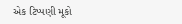એક ટિપ્પણી મૂકો